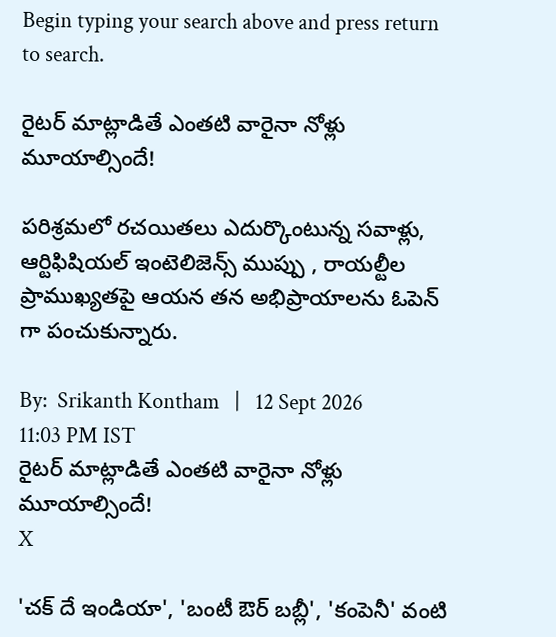Begin typing your search above and press return to search.

రైట‌ర్ మాట్లాడితే ఎంతటి వారైనా నోళ్లు మూయాల్సిందే!

పరిశ్రమలో రచయితలు ఎదుర్కొంటున్న సవాళ్లు, ఆర్టిఫిషియల్ ఇంటెలిజెన్స్ ముప్పు , రాయల్టీల ప్రాముఖ్యతపై ఆయన తన అభిప్రాయాలను ఓపెన్ గా పంచుకున్నారు.

By:  Srikanth Kontham   |   12 Sept 2026 11:03 PM IST
రైట‌ర్ మాట్లాడితే ఎంతటి వారైనా నోళ్లు మూయాల్సిందే!
X

'చక్ దే ఇండియా', 'బంటీ ఔర్ బబ్లీ', 'కంపెనీ' వంటి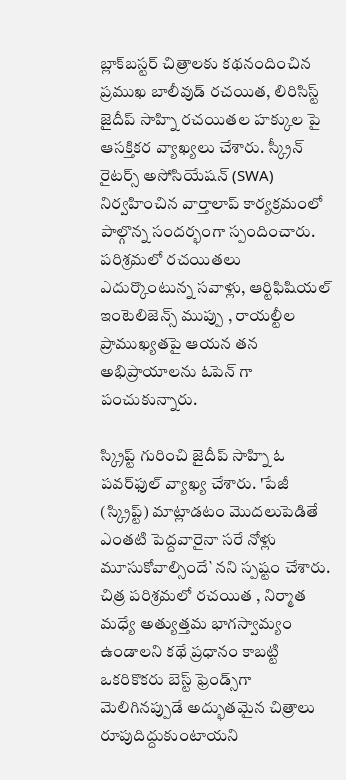బ్లాక్‌బస్టర్ చిత్రాలకు కథనందించిన ప్రముఖ బాలీవుడ్ రచయిత, లిరిసిస్ట్ జైదీప్ సాహ్ని రచయితల హక్కుల పై ఆసక్తికర వ్యాఖ్యలు చేశారు. స్క్రీన్ రైటర్స్ అసోసియేషన్ (SWA) నిర్వహించిన వార్తాలాప్ కార్యక్రమంలో పాల్గొన్న సంద‌ర్భంగా స్పందించారు. పరిశ్రమలో రచయితలు ఎదుర్కొంటున్న సవాళ్లు, ఆర్టిఫిషియల్ ఇంటెలిజెన్స్ ముప్పు , రాయల్టీల ప్రాముఖ్యతపై ఆయన తన అభిప్రాయాలను ఓపెన్ గా పంచుకున్నారు.

స్క్రిప్ట్ గురించి జైదీప్ సాహ్ని ఓ పవర్‌ఫుల్ వ్యాఖ్య చేశారు. 'పేజీ (స్క్రిప్ట్) మాట్లాడటం మొదలుపెడితే ఎంతటి పెద్దవారైనా సరే నోళ్లు మూసుకోవాల్సిందే`న‌ని స్పష్టం చేశారు. చిత్ర పరిశ్రమలో రచయిత , నిర్మాత మధ్యే అత్యుత్తమ భాగస్వామ్యం ఉండాలని కథే ప్రధానం కాబట్టి ఒకరికొకరు బెస్ట్ ఫ్రెండ్స్‌గా మెలిగినప్పుడే అద్భుతమైన చిత్రాలు రూపుదిద్దుకుంటాయని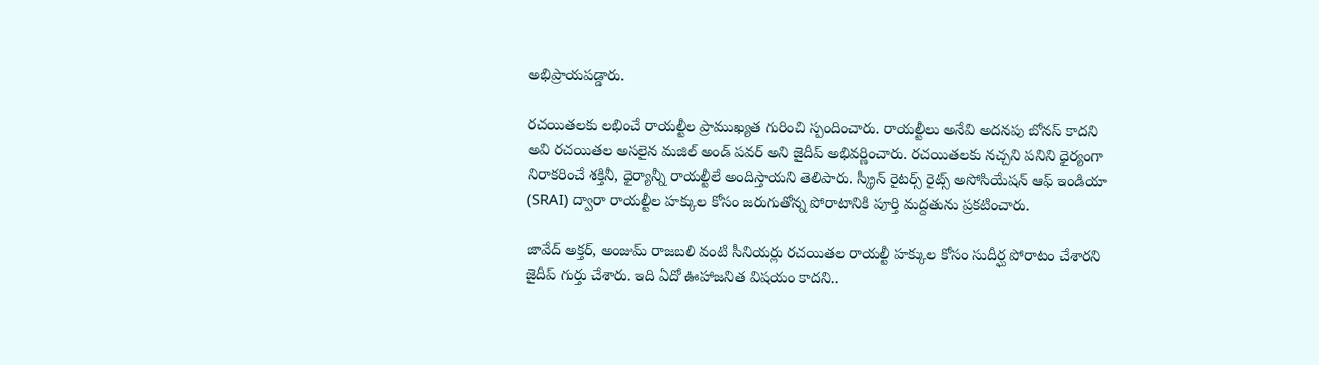అభిప్రాయపడ్డారు.

రచయితలకు లభించే రాయల్టీల ప్రాముఖ్యత గురించి స్పందించారు. రాయల్టీలు అనేవి అదనపు బోనస్ కాదని అవి రచయితల అసలైన మజిల్ అండ్ పవర్ అని జైదీప్ అభివర్ణించారు. రచయితలకు నచ్చని పనిని ధైర్యంగా నిరాకరించే శక్తినీ, ధైర్యాన్నీ రాయల్టీలే అందిస్తాయని తెలిపారు. స్క్రీన్ రైటర్స్ రైట్స్ అసోసియేషన్ ఆఫ్ ఇండియా (SRAI) ద్వారా రాయల్టీల హక్కుల కోసం జరుగుతోన్న పోరాటానికి పూర్తి మద్దతును ప్రకటించారు.

జావేద్ అక్తర్, అంజుమ్ రాజబలి వంటి సీనియర్లు రచయితల రాయల్టీ హక్కుల కోసం సుదీర్ఘ పోరాటం చేశారని జైదీప్ గుర్తు చేశారు. ఇది ఏదో ఊహాజనిత విషయం కాదని..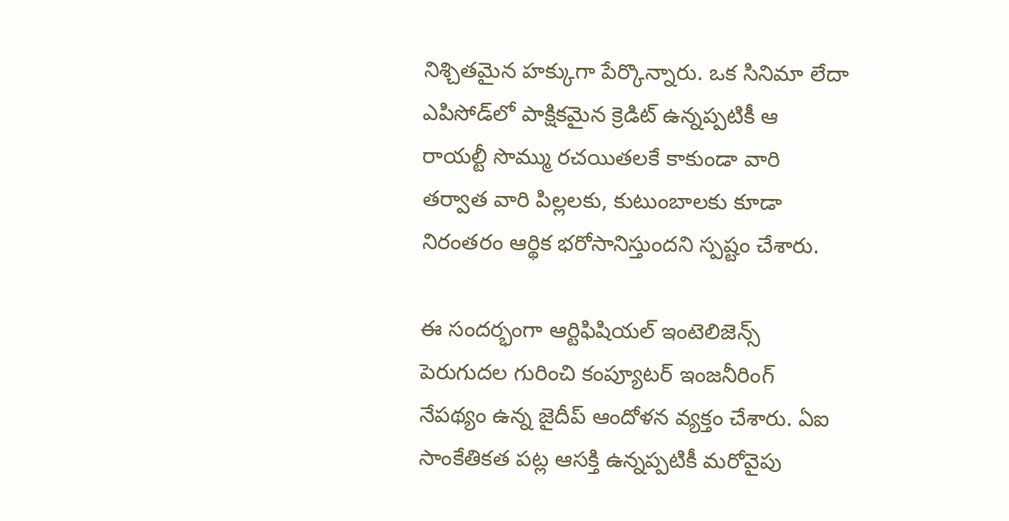నిశ్చితమైన హక్కుగా పేర్కొన్నారు. ఒక సినిమా లేదా ఎపిసోడ్‌లో పాక్షికమైన క్రెడిట్ ఉన్నప్పటికీ ఆ రాయల్టీ సొమ్ము రచయితలకే కాకుండా వారి తర్వాత వారి పిల్లలకు, కుటుంబాలకు కూడా నిరంతరం ఆర్థిక భరోసానిస్తుందని స్పష్టం చేశారు.

ఈ సందర్భంగా ఆర్టిఫిషియల్ ఇంటెలిజెన్స్ పెరుగుదల గురించి కంప్యూటర్ ఇంజనీరింగ్ నేపథ్యం ఉన్న జైదీప్ ఆందోళన వ్యక్తం చేశారు. ఏఐ సాంకేతికత పట్ల ఆసక్తి ఉన్నప్పటికీ మరోవైపు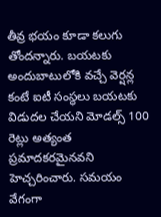తీవ్ర భయం కూడా కలుగు తోందన్నారు. బయటకు అందుబాటులోకి వచ్చే వెర్షన్ల కంటే ఐటీ సంస్థలు బయటకు విడుదల చేయని మోడల్స్ 100 రెట్లు అత్యంత ప్రమాదకరమైనవని హెచ్చరించారు. సమయం వేగంగా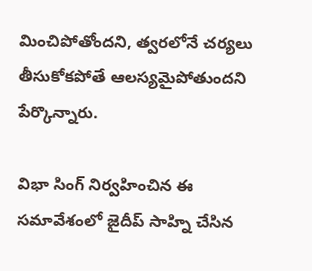మించిపోతోందని, త్వరలోనే చర్యలు తీసుకోకపోతే ఆలస్యమైపోతుందని పేర్కొన్నారు.

విభా సింగ్ నిర్వహించిన ఈ సమావేశంలో జైదీప్ సాహ్ని చేసిన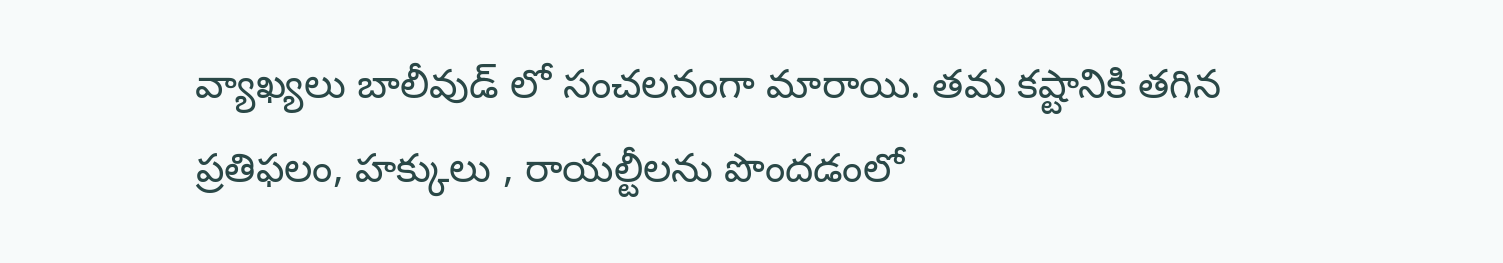వ్యాఖ్యలు బాలీవుడ్ లో సంచ‌ల‌నంగా మారాయి. తమ కష్టానికి తగిన ప్రతిఫలం, హక్కులు , రాయల్టీలను పొందడంలో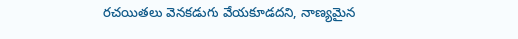రచయితలు వెనకడుగు వేయకూడదని, నాణ్యమైన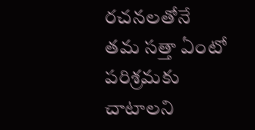రచనలతోనే తమ సత్తా ఏంటో పరిశ్రమకు చాటాలని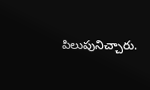పిలుపునిచ్చారు.